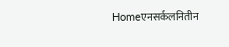Homeएनसर्कलनितीन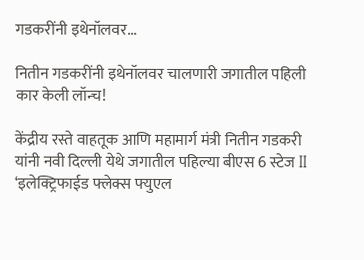गडकरींनी इथेनॉलवर...

नितीन गडकरींनी इथेनॉलवर चालणारी जगातील पहिली कार केली लॉन्च!

केंद्रीय रस्ते वाहतूक आणि महामार्ग मंत्री नितीन गडकरी यांनी नवी दिल्ली येथे जगातील पहिल्या बीएस 6 स्टेज II ‘इलेक्ट्रिफाईड फ्लेक्स फ्युएल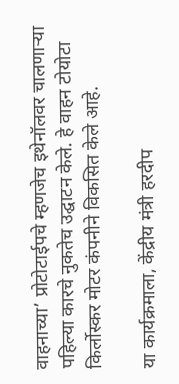वाहनाच्या’ प्रोटोटाईपचे म्हणजेच इथेनॉलवर चालणाऱ्या पहिल्या कारचे नुकतेच उद्घाटन केले. हे वाहन टोयोटा किर्लोस्कर मोटर कंपनीने विकसित केले आहे.

या कार्यक्रमाला, केंद्रीय मंत्री हरदीप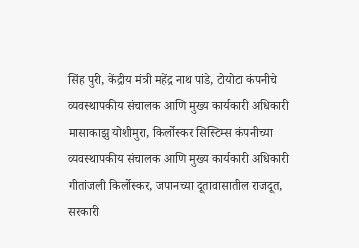सिंह पुरी, केंद्रीय मंत्री महेंद्र नाथ पांडे, टोयोटा कंपनीचे व्यवस्थापकीय संचालक आणि मुख्य कार्यकारी अधिकारी मासाकाझु योशीमुरा, किर्लोस्कर सिस्टिम्स कंपनीच्या व्यवस्थापकीय संचालक आणि मुख्य कार्यकारी अधिकारी गीतांजली किर्लोस्कर, जपानच्या दूतावासातील राजदूत, सरकारी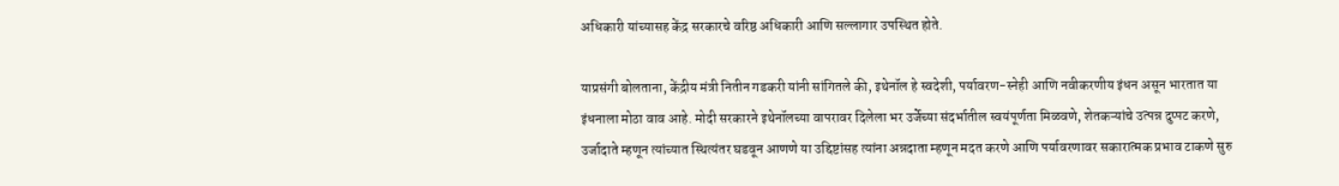अधिकारी यांच्यासह केंद्र सरकारचे वरिष्ठ अधिकारी आणि सल्लागार उपस्थित होते.

याप्रसंगी बोलताना, केंद्रीय मंत्री नितीन गडकरी यांनी सांगितले की, इथेनॉल हे स्वदेशी, पर्यावरण-स्नेही आणि नवीकरणीय इंधन असून भारतात या इंधनाला मोठा वाव आहे. मोदी सरकारने इथेनॉलच्या वापरावर दिलेला भर उर्जेच्या संदर्भातील स्वयंपूर्णता मिळवणे, शेतकऱ्यांचे उत्पन्न दुप्पट करणे, उर्जादाते म्हणून त्यांच्यात स्थित्यंतर घडवून आणणे या उद्दिष्टांसह त्यांना अन्नदाता म्हणून मदत करणे आणि पर्यावरणावर सकारात्मक प्रभाव टाकणे सुरु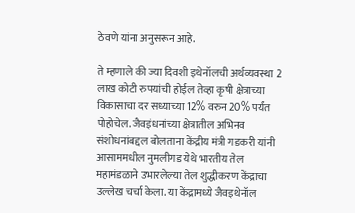ठेवणे यांना अनुसरून आहे.

ते म्हणाले की ज्या दिवशी इथेनॉलची अर्थव्यवस्था 2 लाख कोटी रुपयांची होईल तेव्हा कृषी क्षेत्राच्या विकासाचा दर सध्याच्या 12% वरुन 20% पर्यंत पोहोचेल. जैवइंधनांच्या क्षेत्रातील अभिनव संशोधनांबद्दल बोलताना केंद्रीय मंत्री गडकरी यांनी आसाममधील नुमलीगड येथे भारतीय तेल महामंडळाने उभारलेल्या तेल शुद्धीकरण केंद्राचा उल्लेख चर्चा केला. या केंद्रामध्ये जैवइथेनॉल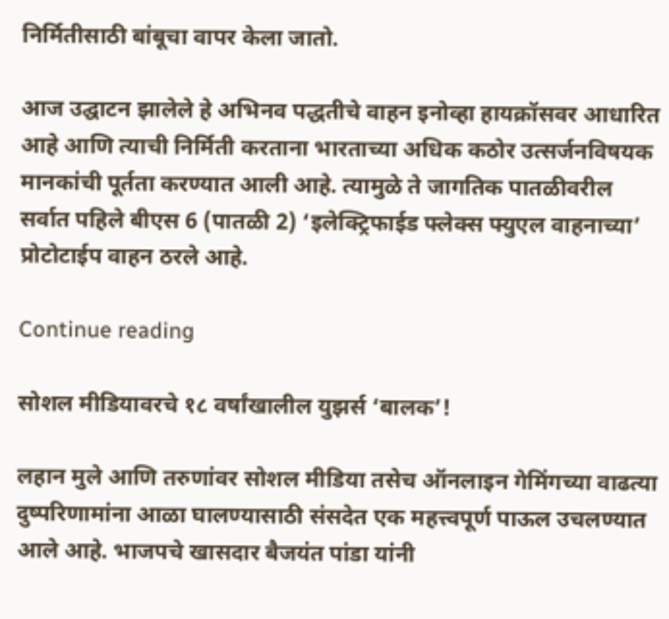निर्मितीसाठी बांबूचा वापर केला जातो.

आज उद्घाटन झालेले हे अभिनव पद्धतीचे वाहन इनोव्हा हायक्रॉसवर आधारित आहे आणि त्याची निर्मिती करताना भारताच्या अधिक कठोर उत्सर्जनविषयक मानकांची पूर्तता करण्यात आली आहे. त्यामुळे ते जागतिक पातळीवरील सर्वात पहिले बीएस 6 (पातळी 2) ‘इलेक्ट्रिफाईड फ्लेक्स फ्युएल वाहनाच्या’ प्रोटोटाईप वाहन ठरले आहे.

Continue reading

सोशल मीडियावरचे १८ वर्षांखालील युझर्स ‘बालक’!

लहान मुले आणि तरुणांवर सोशल मीडिया तसेच ऑनलाइन गेमिंगच्या वाढत्या दुष्परिणामांना आळा घालण्यासाठी संसदेत एक महत्त्वपूर्ण पाऊल उचलण्यात आले आहे. भाजपचे खासदार बैजयंत पांडा यांनी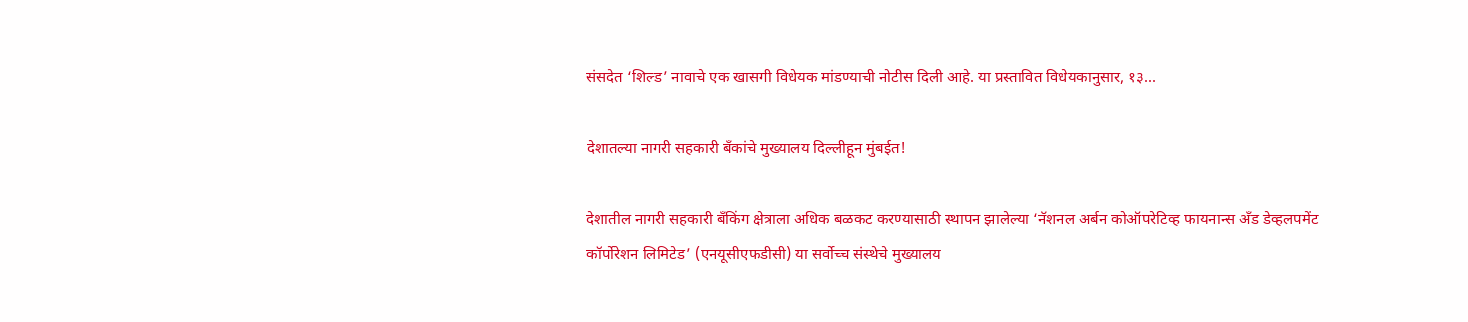संसदेत ‘शिल्ड’ नावाचे एक खासगी विधेयक मांडण्याची नोटीस दिली आहे. या प्रस्तावित विधेयकानुसार, १३...

देशातल्या नागरी सहकारी बँकांचे मुख्यालय दिल्लीहून मुंबईत!

देशातील नागरी सहकारी बँकिंग क्षेत्राला अधिक बळकट करण्यासाठी स्थापन झालेल्या ‘नॅशनल अर्बन कोऑपरेटिव्ह फायनान्स अँड डेव्हलपमेंट कॉर्पोरेशन लिमिटेड’ (एनयूसीएफडीसी) या सर्वोच्च संस्थेचे मुख्यालय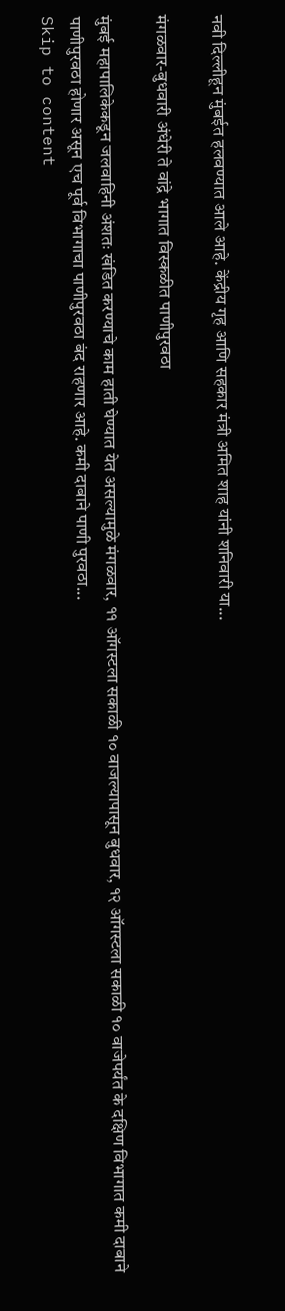नवी दिल्लीहून मुंबईत हलवण्यात आले आहे. केंद्रीय गृह आणि सहकार मंत्री अमित शाह यांनी शनिवारी या...

मंगळवार-बुधवारी अंधेरी ते वांद्रे भागात विस्कळीत पाणीपुरवठा

मुंबई महापालिकेकडून जलवाहिनी अंशतः खंडित करण्याचे काम हाती घेण्यात येत असल्यामुळे मंगळवार, ११ ऑगस्‍टला सकाळी १० वाजल्यापासून बुधवार, १२ ऑगस्‍टला सकाळी १० वाजेपर्यंत के दक्षिण विभागात कमी दाबाने पाणीपुरवठा होणार असून एच पूर्व विभागाचा पाणीपुरवठा बंद राहणार आहे. कमी दाबाने पाणी पुरवठा...
Skip to content